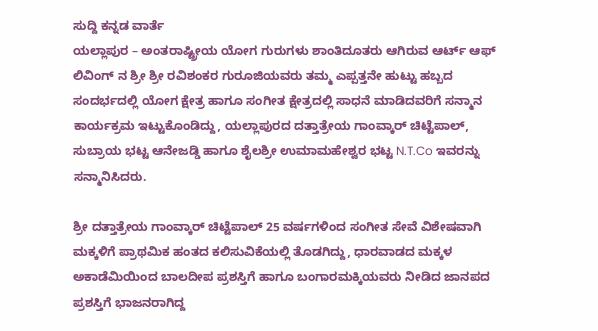ಸುದ್ದಿ ಕನ್ನಡ ವಾರ್ತೆ
ಯಲ್ಲಾಪುರ – ಅಂತರಾಷ್ಟ್ರೀಯ ಯೋಗ ಗುರುಗಳು ಶಾಂತಿದೂತರು ಆಗಿರುವ ಆರ್ಟ್ ಆಫ್ ಲಿವಿಂಗ್ ನ ಶ್ರೀ ಶ್ರೀ ರವಿಶಂಕರ ಗುರೂಜಿಯವರು ತಮ್ಮ ಎಪ್ಪತ್ತನೇ ಹುಟ್ಟು ಹಬ್ಬದ ಸಂದರ್ಭದಲ್ಲಿ ಯೋಗ ಕ್ಷೇತ್ರ ಹಾಗೂ ಸಂಗೀತ ಕ್ಷೇತ್ರದಲ್ಲಿ ಸಾಧನೆ ಮಾಡಿದವರಿಗೆ ಸನ್ಮಾನ ಕಾರ್ಯಕ್ರಮ ಇಟ್ಟುಕೊಂಡಿದ್ದು, ಯಲ್ಲಾಪುರದ ದತ್ತಾತ್ರೇಯ ಗಾಂವ್ಕಾರ್ ಚಿಟ್ಟೆಪಾಲ್, ಸುಬ್ರಾಯ ಭಟ್ಟ ಆನೇಜಡ್ಡಿ ಹಾಗೂ ಶೈಲಶ್ರೀ ಉಮಾಮಹೇಶ್ವರ ಭಟ್ಟ N.T.Co ಇವರನ್ನು ಸನ್ಮಾನಿಸಿದರು.

ಶ್ರೀ ದತ್ತಾತ್ರೇಯ ಗಾಂವ್ಕಾರ್ ಚಿಟ್ಟೆಪಾಲ್ 25 ವರ್ಷಗಳಿಂದ ಸಂಗೀತ ಸೇವೆ ವಿಶೇಷವಾಗಿ ಮಕ್ಕಳಿಗೆ ಪ್ರಾಥಮಿಕ ಹಂತದ ಕಲಿಸುವಿಕೆಯಲ್ಲಿ ತೊಡಗಿದ್ದು, ಧಾರವಾಡದ ಮಕ್ಕಳ ಅಕಾಡೆಮಿಯಿಂದ ಬಾಲದೀಪ ಪ್ರಶಸ್ತಿಗೆ ಹಾಗೂ ಬಂಗಾರಮಕ್ಕಿಯವರು ನೀಡಿದ ಜಾನಪದ ಪ್ರಶಸ್ತಿಗೆ ಭಾಜನರಾಗಿದ್ದ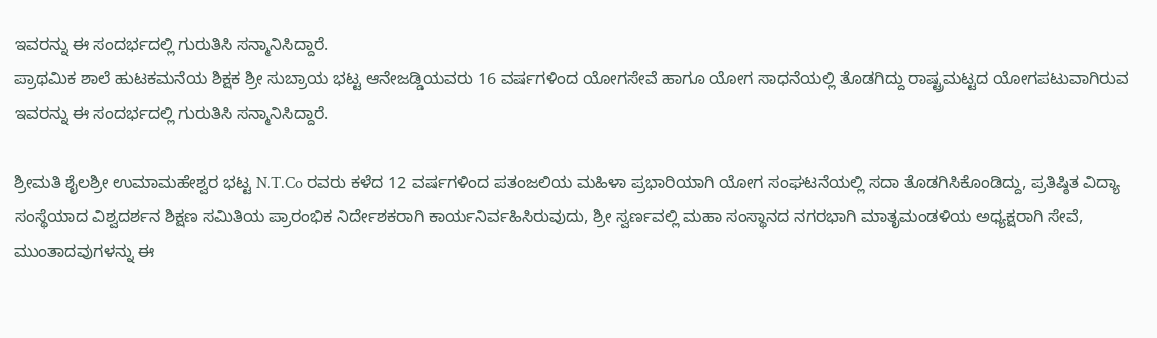ಇವರನ್ನು ಈ ಸಂದರ್ಭದಲ್ಲಿ ಗುರುತಿಸಿ ಸನ್ಮಾನಿಸಿದ್ದಾರೆ.
ಪ್ರಾಥಮಿಕ ಶಾಲೆ ಹುಟಕಮನೆಯ ಶಿಕ್ಷಕ ಶ್ರೀ ಸುಬ್ರಾಯ ಭಟ್ಟ ಆನೇಜಡ್ಡಿಯವರು 16 ವರ್ಷಗಳಿಂದ ಯೋಗಸೇವೆ ಹಾಗೂ ಯೋಗ ಸಾಧನೆಯಲ್ಲಿ ತೊಡಗಿದ್ದು ರಾಷ್ಟ್ರಮಟ್ಟದ ಯೋಗಪಟುವಾಗಿರುವ ಇವರನ್ನು ಈ ಸಂದರ್ಭದಲ್ಲಿ ಗುರುತಿಸಿ ಸನ್ಮಾನಿಸಿದ್ದಾರೆ.

ಶ್ರೀಮತಿ ಶೈಲಶ್ರೀ ಉಮಾಮಹೇಶ್ವರ ಭಟ್ಟ N.T.Co ರವರು ಕಳೆದ 12 ವರ್ಷಗಳಿಂದ ಪತಂಜಲಿಯ ಮಹಿಳಾ ಪ್ರಭಾರಿಯಾಗಿ ಯೋಗ ಸಂಘಟನೆಯಲ್ಲಿ ಸದಾ ತೊಡಗಿಸಿಕೊಂಡಿದ್ದು, ಪ್ರತಿಷ್ಠಿತ ವಿದ್ಯಾ ಸಂಸ್ಥೆಯಾದ ವಿಶ್ವದರ್ಶನ ಶಿಕ್ಷಣ ಸಮಿತಿಯ ಪ್ರಾರಂಭಿಕ ನಿರ್ದೇಶಕರಾಗಿ ಕಾರ್ಯನಿರ್ವಹಿಸಿರುವುದು, ಶ್ರೀ ಸ್ವರ್ಣವಲ್ಲಿ ಮಹಾ ಸಂಸ್ಥಾನದ ನಗರಭಾಗಿ ಮಾತೃಮಂಡಳಿಯ ಅಧ್ಯಕ್ಷರಾಗಿ ಸೇವೆ, ಮುಂತಾದವುಗಳನ್ನು ಈ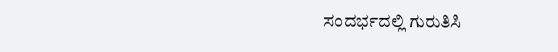ಸಂದರ್ಭದಲ್ಲಿ ಗುರುತಿಸಿ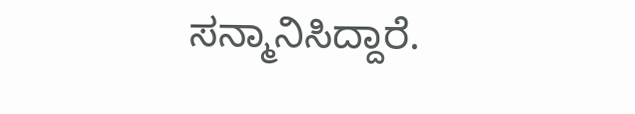ಸನ್ಮಾನಿಸಿದ್ದಾರೆ.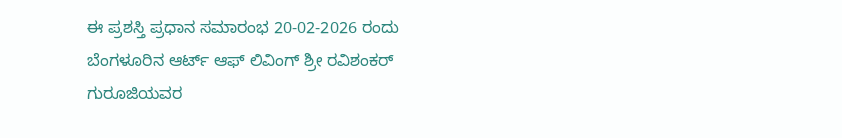ಈ ಪ್ರಶಸ್ತಿ ಪ್ರಧಾನ ಸಮಾರಂಭ 20-02-2026 ರಂದು ಬೆಂಗಳೂರಿನ ಆರ್ಟ್ ಆಫ್ ಲಿವಿಂಗ್ ಶ್ರೀ ರವಿಶಂಕರ್ ಗುರೂಜಿಯವರ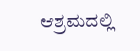ಆಶ್ರಮದಲ್ಲಿ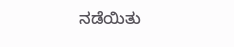ನಡೆಯಿತು